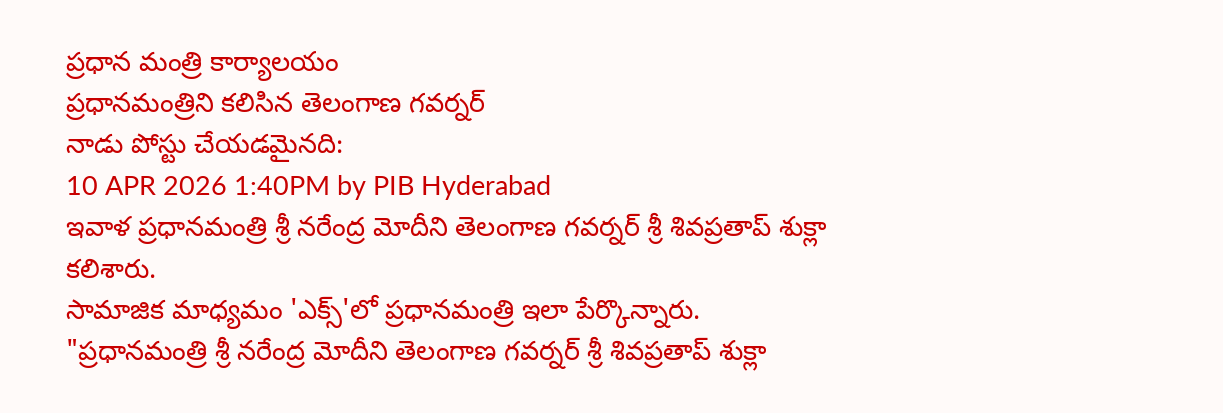ప్రధాన మంత్రి కార్యాలయం
ప్రధానమంత్రిని కలిసిన తెలంగాణ గవర్నర్
నాడు పోస్టు చేయడమైనది:
10 APR 2026 1:40PM by PIB Hyderabad
ఇవాళ ప్రధానమంత్రి శ్రీ నరేంద్ర మోదీని తెలంగాణ గవర్నర్ శ్రీ శివప్రతాప్ శుక్లా కలిశారు.
సామాజిక మాధ్యమం 'ఎక్స్'లో ప్రధానమంత్రి ఇలా పేర్కొన్నారు.
"ప్రధానమంత్రి శ్రీ నరేంద్ర మోదీని తెలంగాణ గవర్నర్ శ్రీ శివప్రతాప్ శుక్లా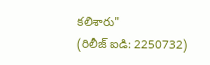కలిశారు"
(రిలీజ్ ఐడి: 2250732)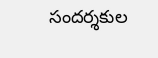సందర్శకుల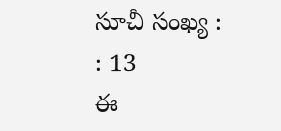సూచీ సంఖ్య : : 13
ఈ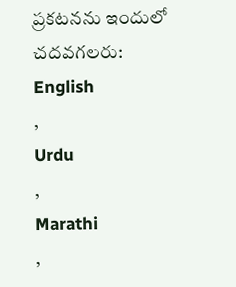ప్రకటనను ఇందులో చదవగలరు:
English
,
Urdu
,
Marathi
,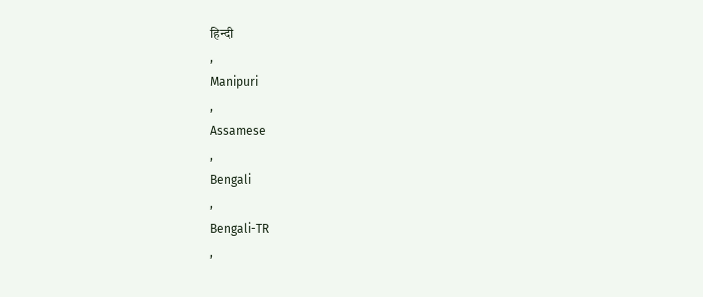हिन्दी
,
Manipuri
,
Assamese
,
Bengali
,
Bengali-TR
,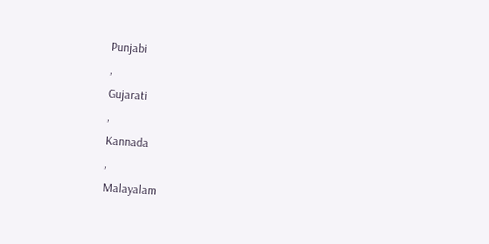Punjabi
,
Gujarati
,
Kannada
,
Malayalam